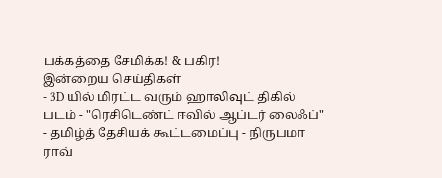பக்கத்தை சேமிக்க! & பகிர!
இன்றைய செய்திகள்
- 3D யில் மிரட்ட வரும் ஹாலிவுட் திகில் படம் - "ரெசிடெண்ட் ஈவில் ஆப்டர் லைஃப்"
- தமிழ்த் தேசியக் கூட்டமைப்பு - நிருபமா ராவ்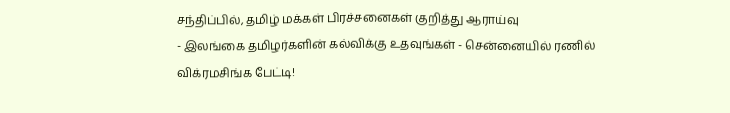சந்திப்பில், தமிழ் மக்கள் பிரச்சனைகள் குறித்து ஆராய்வு
- இலங்கை தமிழர்களின் கல்விக்கு உதவுங்கள் - சென்னையில் ரணில் விக்ரமசிங்க பேட்டி!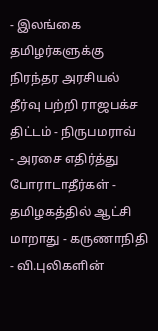- இலங்கை தமிழர்களுக்கு நிரந்தர அரசியல் தீர்வு பற்றி ராஜபக்ச திட்டம் - நிருபமராவ்
- அரசை எதிர்த்து போராடாதீர்கள் - தமிழகத்தில் ஆட்சி மாறாது - கருணாநிதி
- வி.புலிகளின்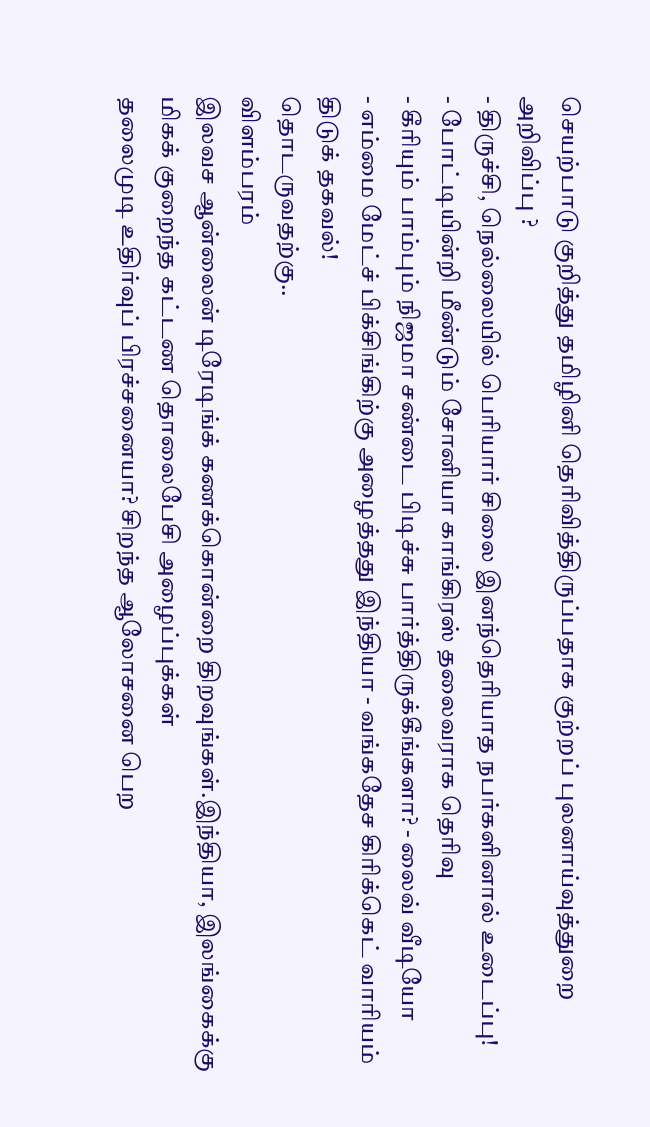செயற்பாடு குறித்து தமிழினி தெரிவித்திருப்பதாக குற்றப் புலனாய்வுத்துறை அறிவிப்பு ?
- திருச்சி, நெல்லையில் பெரியார் சிலை இனந்தெரியாத நபர்களினால் உடைப்பு!
- போட்டியின்றி மீண்டும் சோனியா காங்கிரஸ் தலைவராக தெரிவு
- கீரியும் பாம்பும் நிஜமா சண்டை பிடிச்சு பார்த்திருக்கீங்களா? - லைவ் வீடியோ
- எம்மை மேட்ச் பிக்சிங்கிற்கு அழைத்தது இந்தியா - வங்கதேச கிரிக்கெட் வாரியம் திடுக் தகவல்!
தொடருவதற்கு..
விளம்பரம்
இலவச ஆன்லைன் டிரேடிங்க் கணக்கொன்றை திறவுங்கள்.இந்தியா, இலங்கைக்கு மிகக் குறைந்த கட்டண தொலைபேசி அழைப்புக்கள்
தலைமுடி உதிர்வுப் பிரச்சனையா? சிறந்த ஆலோசனை பெற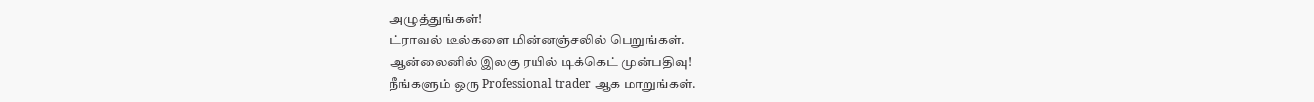அழுத்துங்கள்!
ட்ராவல் டீல்களை மின்னஞ்சலில் பெறுங்கள்.
ஆன்லைனில் இலகு ரயில் டிக்கெட் முன்பதிவு!
நீங்களும் ஒரு Professional trader ஆக மாறுங்கள்.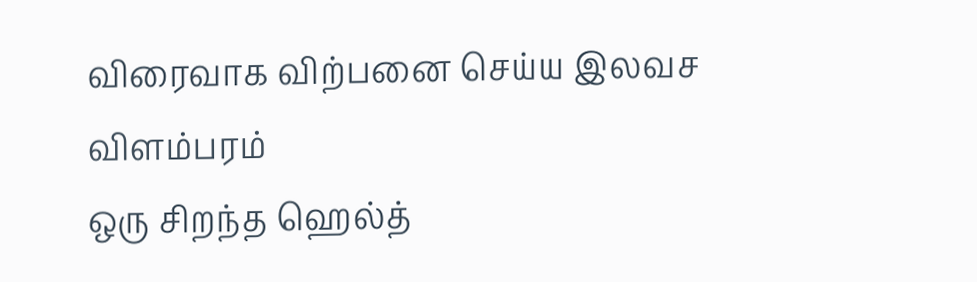விரைவாக விற்பனை செய்ய இலவச விளம்பரம்
ஒரு சிறந்த ஹெல்த்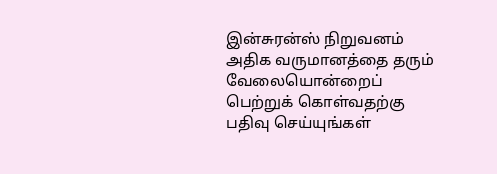இன்சுரன்ஸ் நிறுவனம்
அதிக வருமானத்தை தரும் வேலையொன்றைப் பெற்றுக் கொள்வதற்கு பதிவு செய்யுங்கள்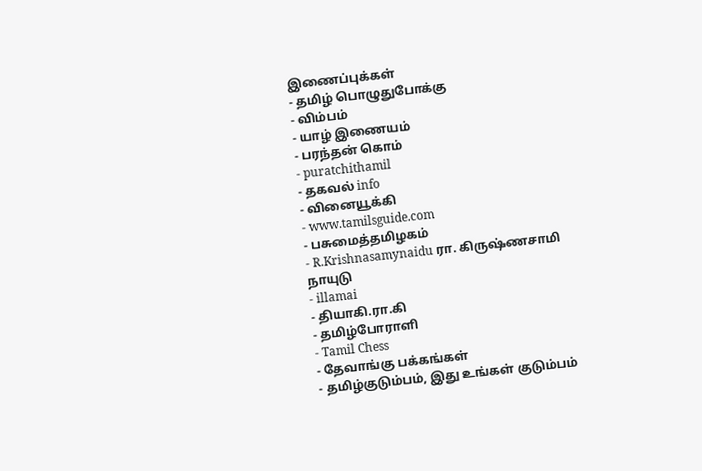இணைப்புக்கள்
- தமிழ் பொழுதுபோக்கு
- விம்பம்
- யாழ் இணையம்
- பரந்தன் கொம்
- puratchithamil
- தகவல் info
- வினையூக்கி
- www.tamilsguide.com
- பசுமைத்தமிழகம்
- R.Krishnasamynaidu ரா. கிருஷ்ணசாமி நாயுடு
- illamai
- தியாகி.ரா.கி
- தமிழ்போராளி
- Tamil Chess
- தேவாங்கு பக்கங்கள்
- தமிழ்குடும்பம், இது உங்கள் குடும்பம்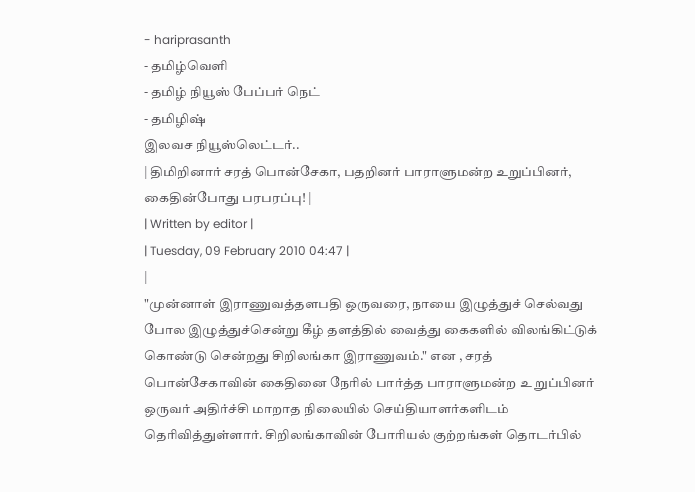- hariprasanth
- தமிழ்வெளி
- தமிழ் நியூஸ் பேப்பர் நெட்
- தமிழிஷ்
இலவச நியூஸ்லெட்டர்..
| திமிறினார் சரத் பொன்சேகா, பதறினர் பாராளுமன்ற உறுப்பினர், கைதின்போது பரபரப்பு! |
| Written by editor |
| Tuesday, 09 February 2010 04:47 |
|
"முன்னாள் இராணுவத்தளபதி ஒருவரை, நாயை இழுத்துச் செல்வது போல இழுத்துச்சென்று கீழ் தளத்தில் வைத்து கைகளில் விலங்கிட்டுக் கொண்டு சென்றது சிறிலங்கா இராணுவம்." என , சரத் பொன்சேகாவின் கைதினை நேரில் பார்த்த பாராளுமன்ற உ றுப்பினர் ஒருவர் அதிர்ச்சி மாறாத நிலையில் செய்தியாளர்களிடம் தெரிவித்துள்ளார். சிறிலங்காவின் போரியல் குற்றங்கள் தொடர்பில்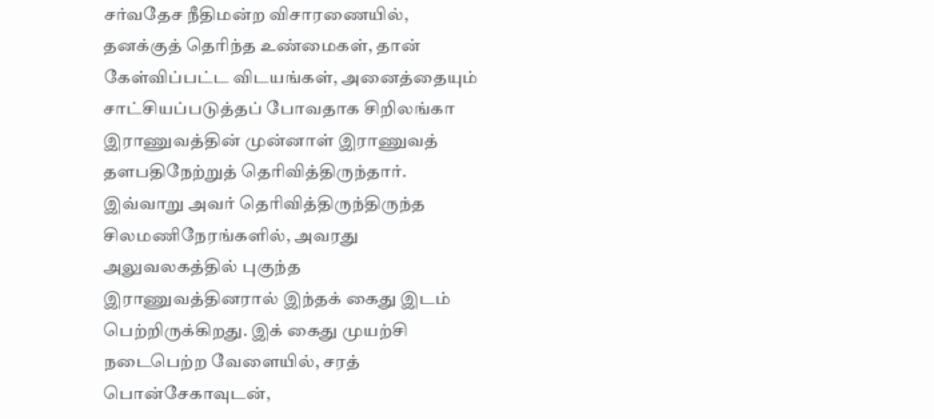சர்வதேச நீதிமன்ற விசாரணையில், தனக்குத் தெரிந்த உண்மைகள், தான் கேள்விப்பட்ட விடயங்கள், அனைத்தையும் சாட்சியப்படுத்தப் போவதாக சிறிலங்கா இராணுவத்தின் முன்னாள் இராணுவத் தளபதிநேற்றுத் தெரிவித்திருந்தார். இவ்வாறு அவர் தெரிவித்திருந்திருந்த சிலமணிநேரங்களில், அவரது அலுவலகத்தில் புகுந்த இராணுவத்தினரால் இந்தக் கைது இடம் பெற்றிருக்கிறது. இக் கைது முயற்சி நடைபெற்ற வேளையில், சரத் பொன்சேகாவுடன்,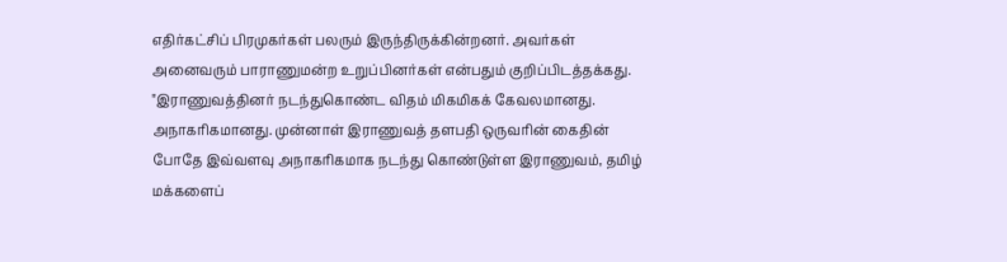எதிர்கட்சிப் பிரமுகர்கள் பலரும் இருந்திருக்கின்றனர். அவர்கள் அனைவரும் பாராணுமன்ற உறுப்பினர்கள் என்பதும் குறிப்பிடத்தக்கது. "இராணுவத்தினர் நடந்துகொண்ட விதம் மிகமிகக் கேவலமானது. அநாகரிகமானது. முன்னாள் இராணுவத் தளபதி ஒருவரின் கைதின் போதே இவ்வளவு அநாகரிகமாக நடந்து கொண்டுள்ள இராணுவம், தமிழ் மக்களைப்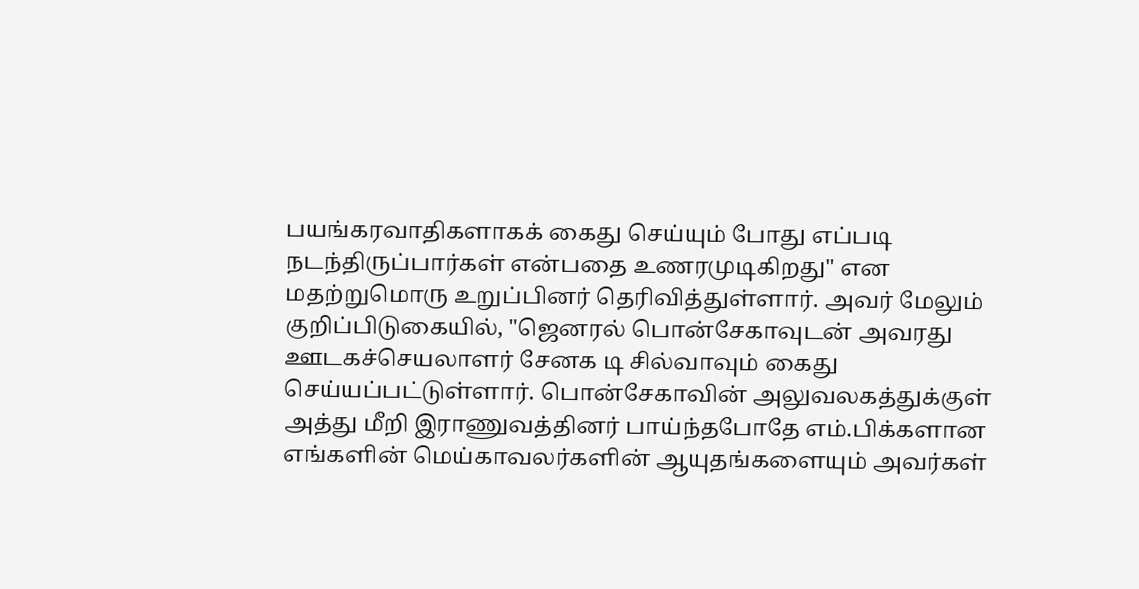பயங்கரவாதிகளாகக் கைது செய்யும் போது எப்படி நடந்திருப்பார்கள் என்பதை உணரமுடிகிறது" என மதற்றுமொரு உறுப்பினர் தெரிவித்துள்ளார். அவர் மேலும் குறிப்பிடுகையில், "ஜெனரல் பொன்சேகாவுடன் அவரது ஊடகச்செயலாளர் சேனக டி சில்வாவும் கைது செய்யப்பட்டுள்ளார். பொன்சேகாவின் அலுவலகத்துக்குள் அத்து மீறி இராணுவத்தினர் பாய்ந்தபோதே எம்.பிக்களான எங்களின் மெய்காவலர்களின் ஆயுதங்களையும் அவர்கள்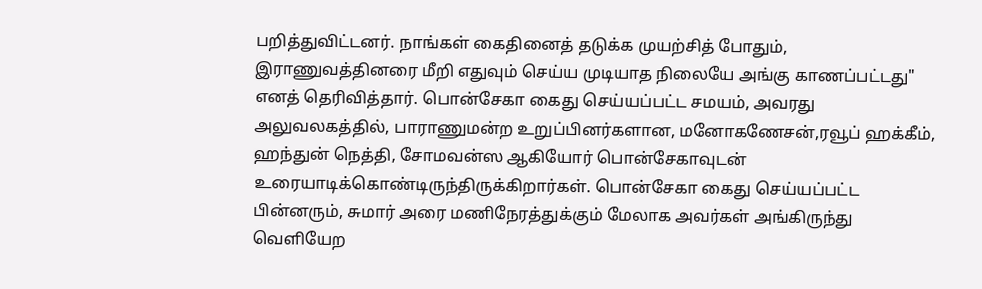பறித்துவிட்டனர். நாங்கள் கைதினைத் தடுக்க முயற்சித் போதும், இராணுவத்தினரை மீறி எதுவும் செய்ய முடியாத நிலையே அங்கு காணப்பட்டது" எனத் தெரிவித்தார். பொன்சேகா கைது செய்யப்பட்ட சமயம், அவரது அலுவலகத்தில், பாராணுமன்ற உறுப்பினர்களான, மனோகணேசன்,ரவூப் ஹக்கீம், ஹந்துன் நெத்தி, சோமவன்ஸ ஆகியோர் பொன்சேகாவுடன் உரையாடிக்கொண்டிருந்திருக்கிறார்கள். பொன்சேகா கைது செய்யப்பட்ட பின்னரும், சுமார் அரை மணிநேரத்துக்கும் மேலாக அவர்கள் அங்கிருந்து வெளியேற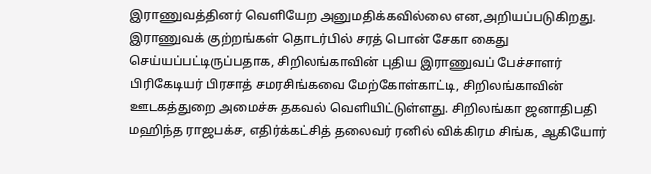இராணுவத்தினர் வெளியேற அனுமதிக்கவில்லை என,அறியப்படுகிறது. இராணுவக் குற்றங்கள் தொடர்பில் சரத் பொன் சேகா கைது செய்யப்பட்டிருப்பதாக, சிறிலங்காவின் புதிய இராணுவப் பேச்சாளர் பிரிகேடியர் பிரசாத் சமரசிங்கவை மேற்கோள்காட்டி, சிறிலங்காவின் ஊடகத்துறை அமைச்சு தகவல் வெளியிட்டுள்ளது. சிறிலங்கா ஜனாதிபதி மஹிந்த ராஜபக்ச, எதிர்க்கட்சித் தலைவர் ரனில் விக்கிரம சிங்க, ஆகியோர்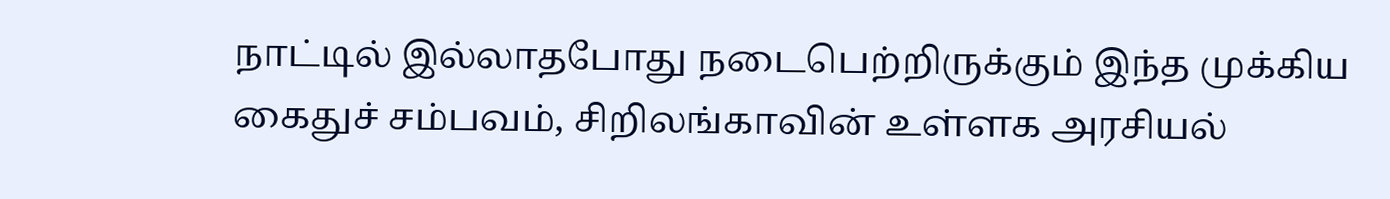நாட்டில் இல்லாதபோது நடைபெற்றிருக்கும் இந்த முக்கிய கைதுச் சம்பவம், சிறிலங்காவின் உள்ளக அரசியல்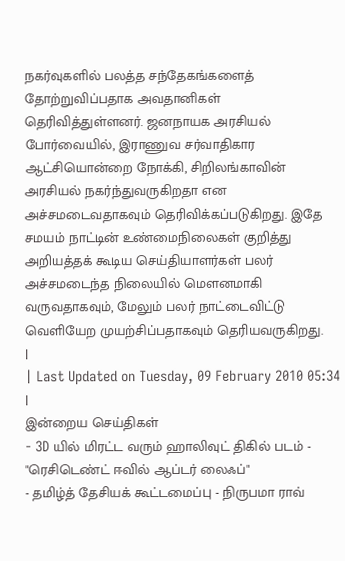நகர்வுகளில் பலத்த சந்தேகங்களைத் தோற்றுவிப்பதாக அவதானிகள் தெரிவித்துள்ளனர். ஜனநாயக அரசியல் போர்வையில், இராணுவ சர்வாதிகார ஆட்சியொன்றை நோக்கி, சிறிலங்காவின் அரசியல் நகர்ந்துவருகிறதா என அச்சமடைவதாகவும் தெரிவிக்கப்படுகிறது. இதே சமயம் நாட்டின் உண்மைநிலைகள் குறித்து அறியத்தக் கூடிய செய்தியாளர்கள் பலர் அச்சமடைந்த நிலையில் மெளனமாகி வருவதாகவும், மேலும் பலர் நாட்டைவிட்டு வெளியேற முயற்சிப்பதாகவும் தெரியவருகிறது.
|
| Last Updated on Tuesday, 09 February 2010 05:34 |
இன்றைய செய்திகள்
- 3D யில் மிரட்ட வரும் ஹாலிவுட் திகில் படம் - "ரெசிடெண்ட் ஈவில் ஆப்டர் லைஃப்"
- தமிழ்த் தேசியக் கூட்டமைப்பு - நிருபமா ராவ்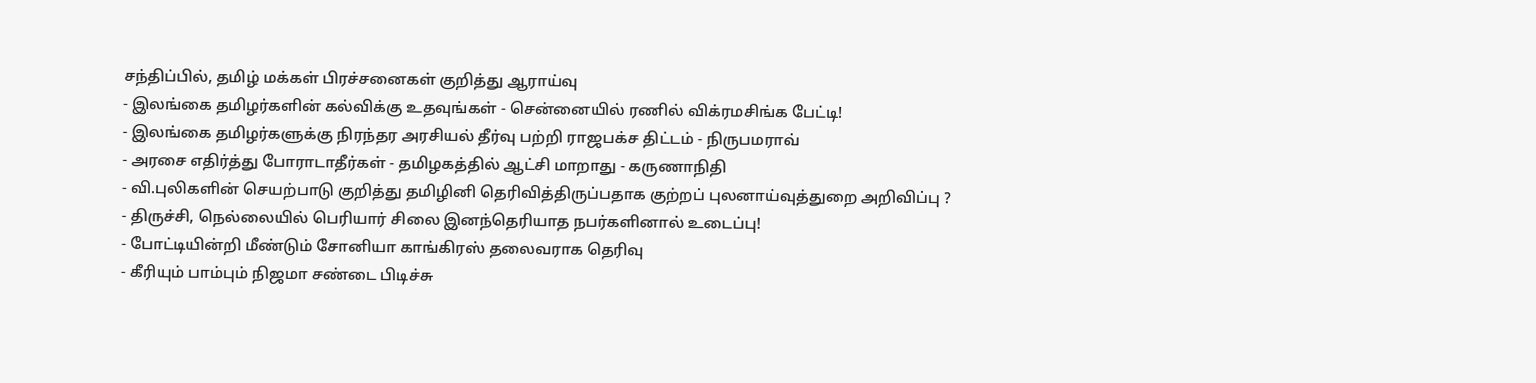சந்திப்பில், தமிழ் மக்கள் பிரச்சனைகள் குறித்து ஆராய்வு
- இலங்கை தமிழர்களின் கல்விக்கு உதவுங்கள் - சென்னையில் ரணில் விக்ரமசிங்க பேட்டி!
- இலங்கை தமிழர்களுக்கு நிரந்தர அரசியல் தீர்வு பற்றி ராஜபக்ச திட்டம் - நிருபமராவ்
- அரசை எதிர்த்து போராடாதீர்கள் - தமிழகத்தில் ஆட்சி மாறாது - கருணாநிதி
- வி.புலிகளின் செயற்பாடு குறித்து தமிழினி தெரிவித்திருப்பதாக குற்றப் புலனாய்வுத்துறை அறிவிப்பு ?
- திருச்சி, நெல்லையில் பெரியார் சிலை இனந்தெரியாத நபர்களினால் உடைப்பு!
- போட்டியின்றி மீண்டும் சோனியா காங்கிரஸ் தலைவராக தெரிவு
- கீரியும் பாம்பும் நிஜமா சண்டை பிடிச்சு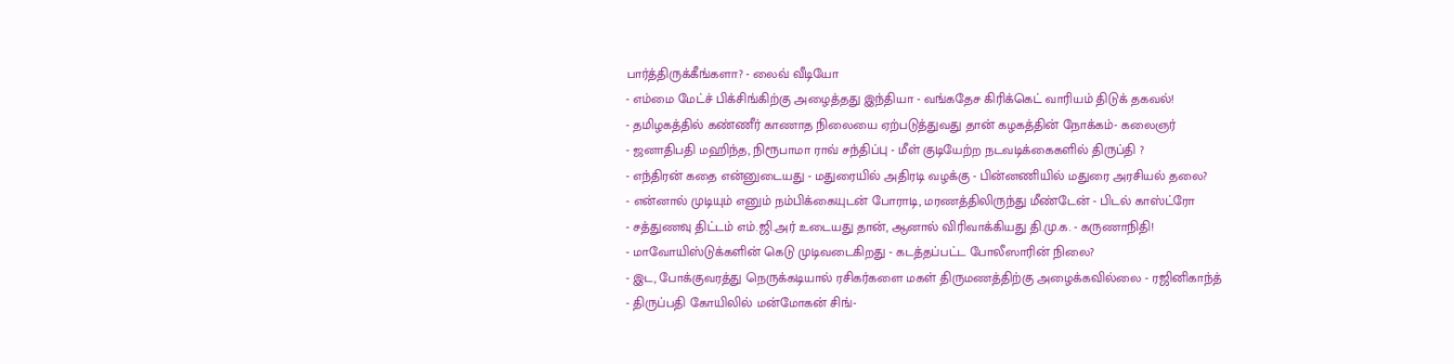பார்த்திருக்கீங்களா? - லைவ் வீடியோ
- எம்மை மேட்ச் பிக்சிங்கிற்கு அழைத்தது இந்தியா - வங்கதேச கிரிக்கெட் வாரியம் திடுக் தகவல்!
- தமிழகத்தில் கண்ணீர் காணாத நிலையை ஏற்படுத்துவது தான் கழகத்தின் நோக்கம்- கலைஞர்
- ஜனாதிபதி மஹிந்த, நிரூபாமா ராவ் சந்திப்பு - மீள் குடியேற்ற நடவடிக்கைகளில் திருப்தி ?
- எந்திரன் கதை என்னுடையது - மதுரையில் அதிரடி வழக்கு - பின்னணியில் மதுரை அரசியல் தலை?
- என்னால் முடியும் எனும் நம்பிக்கையுடன் போராடி, மரணத்திலிருந்து மீண்டேன் - பிடல் காஸ்ட்ரோ
- சத்துணவு திட்டம் எம்.ஜி.அர் உடையது தான், ஆனால் விரிவாக்கியது தி.மு.க. - கருணாநிதி!
- மாவோயிஸ்டுக்களின் கெடு முடிவடைகிறது - கடத்தப்பட்ட போலீஸாரின் நிலை?
- இட, போக்குவரத்து நெருக்கடியால் ரசிகர்களை மகள் திருமணத்திற்கு அழைக்கவில்லை - ரஜினிகாந்த்
- திருப்பதி கோயிலில் மன்மோகன் சிங்-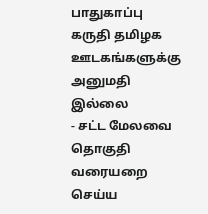பாதுகாப்பு கருதி தமிழக ஊடகங்களுக்கு அனுமதி இல்லை
- சட்ட மேலவை தொகுதி வரையறை செய்ய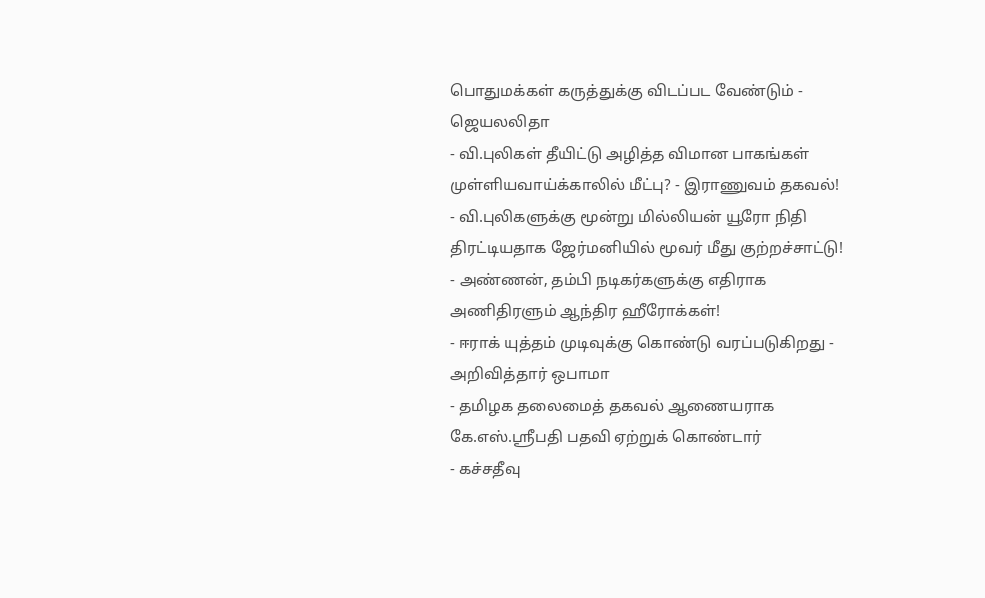பொதுமக்கள் கருத்துக்கு விடப்பட வேண்டும் - ஜெயலலிதா
- வி.புலிகள் தீயிட்டு அழித்த விமான பாகங்கள் முள்ளியவாய்க்காலில் மீட்பு? - இராணுவம் தகவல்!
- வி.புலிகளுக்கு மூன்று மில்லியன் யூரோ நிதி திரட்டியதாக ஜேர்மனியில் மூவர் மீது குற்றச்சாட்டு!
- அண்ணன், தம்பி நடிகர்களுக்கு எதிராக அணிதிரளும் ஆந்திர ஹீரோக்கள்!
- ஈராக் யுத்தம் முடிவுக்கு கொண்டு வரப்படுகிறது - அறிவித்தார் ஒபாமா
- தமிழக தலைமைத் தகவல் ஆணையராக கே.எஸ்.ஸ்ரீபதி பதவி ஏற்றுக் கொண்டார்
- கச்சதீவு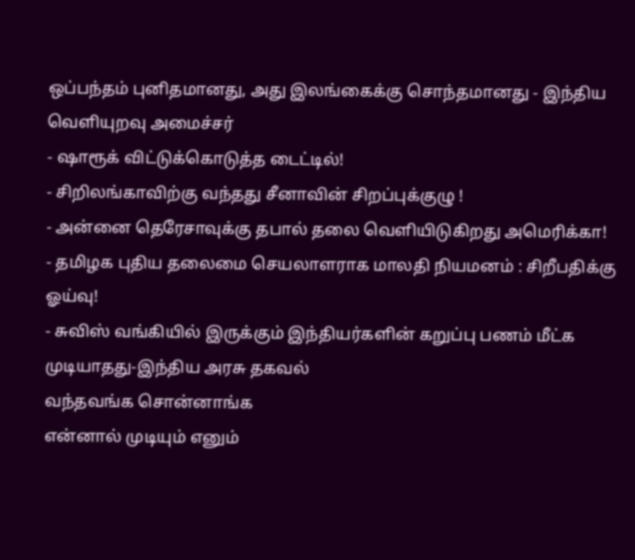ஒப்பந்தம் புனிதமானது, அது இலங்கைக்கு சொந்தமானது - இந்திய வெளியுறவு அமைச்சர்
- ஷாரூக் விட்டுக்கொடுத்த டைட்டில்!
- சிறிலங்காவிற்கு வந்தது சீனாவின் சிறப்புக்குழு !
- அன்னை தெரேசாவுக்கு தபால் தலை வெளியிடுகிறது அமெரிக்கா!
- தமிழக புதிய தலைமை செயலாளராக மாலதி நியமனம் : சிறீபதிக்கு ஓய்வு!
- சுவிஸ் வங்கியில் இருக்கும் இந்தியர்களின் கறுப்பு பணம் மீட்க முடியாதது-இந்திய அரசு தகவல்
வந்தவங்க சொன்னாங்க
என்னால் முடியும் எனும்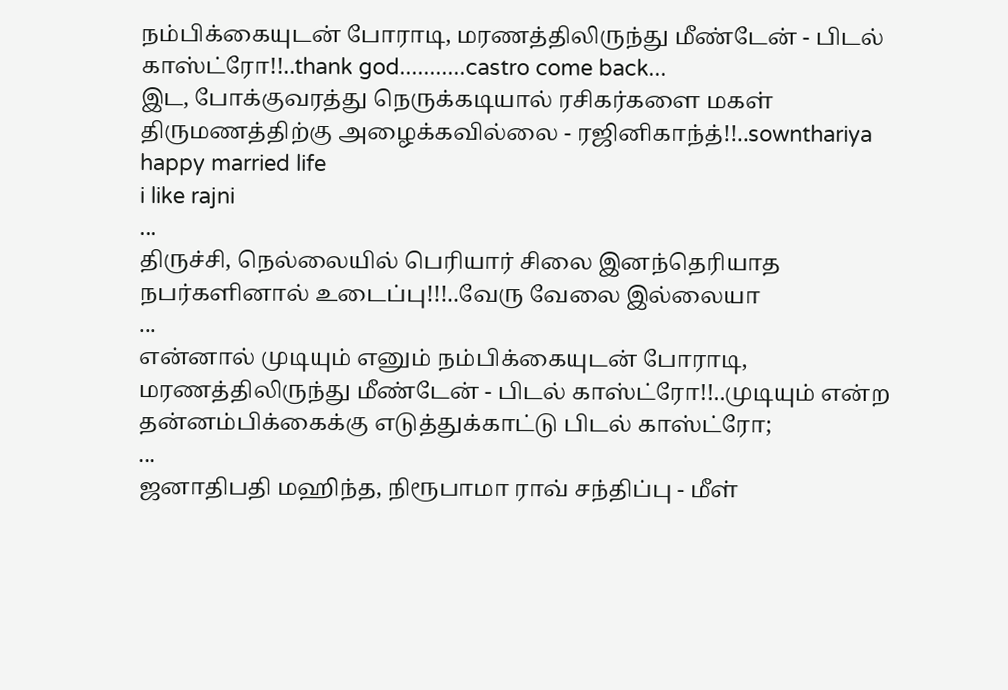நம்பிக்கையுடன் போராடி, மரணத்திலிருந்து மீண்டேன் - பிடல் காஸ்ட்ரோ!!..thank god...........castro come back...
இட, போக்குவரத்து நெருக்கடியால் ரசிகர்களை மகள் திருமணத்திற்கு அழைக்கவில்லை - ரஜினிகாந்த்!!..sownthariya happy married life
i like rajni
...
திருச்சி, நெல்லையில் பெரியார் சிலை இனந்தெரியாத நபர்களினால் உடைப்பு!!!..வேரு வேலை இல்லையா
...
என்னால் முடியும் எனும் நம்பிக்கையுடன் போராடி, மரணத்திலிருந்து மீண்டேன் - பிடல் காஸ்ட்ரோ!!..முடியும் என்ற தன்னம்பிக்கைக்கு எடுத்துக்காட்டு பிடல் காஸ்ட்ரோ;
...
ஜனாதிபதி மஹிந்த, நிரூபாமா ராவ் சந்திப்பு - மீள்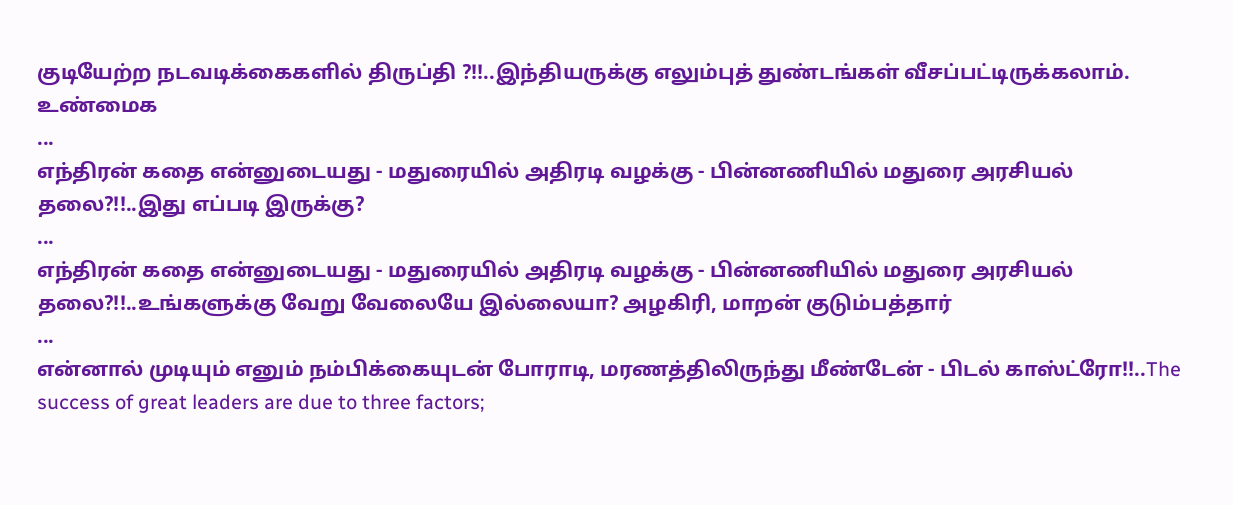குடியேற்ற நடவடிக்கைகளில் திருப்தி ?!!..இந்தியருக்கு எலும்புத் துண்டங்கள் வீசப்பட்டிருக்கலாம். உண்மைக
...
எந்திரன் கதை என்னுடையது - மதுரையில் அதிரடி வழக்கு - பின்னணியில் மதுரை அரசியல் தலை?!!..இது எப்படி இருக்கு?
...
எந்திரன் கதை என்னுடையது - மதுரையில் அதிரடி வழக்கு - பின்னணியில் மதுரை அரசியல் தலை?!!..உங்களுக்கு வேறு வேலையே இல்லையா? அழகிரி, மாறன் குடும்பத்தார்
...
என்னால் முடியும் எனும் நம்பிக்கையுடன் போராடி, மரணத்திலிருந்து மீண்டேன் - பிடல் காஸ்ட்ரோ!!..The success of great leaders are due to three factors;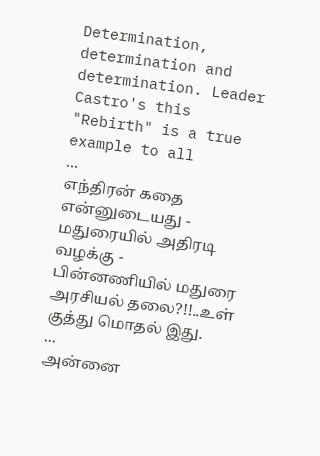Determination, determination and
determination. Leader Castro's this "Rebirth" is a true example to all
...
எந்திரன் கதை என்னுடையது - மதுரையில் அதிரடி வழக்கு - பின்னணியில் மதுரை அரசியல் தலை?!!..உள் குத்து மொதல் இது.
...
அன்னை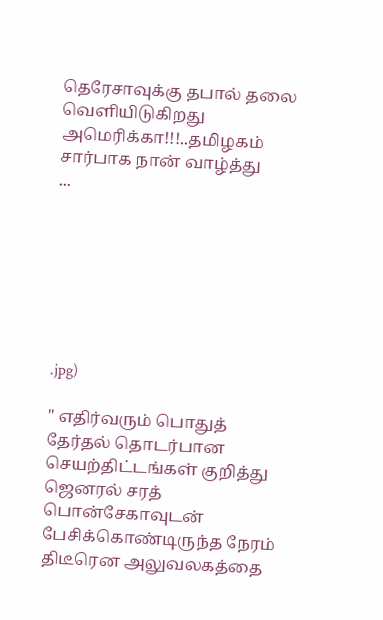தெரேசாவுக்கு தபால் தலை வெளியிடுகிறது அமெரிக்கா!!!..தமிழகம் சார்பாக நான் வாழ்த்து
...







.jpg)

" எதிர்வரும் பொதுத் தேர்தல் தொடர்பான செயற்திட்டங்கள் குறித்து ஜெனரல் சரத் பொன்சேகாவுடன் பேசிக்கொண்டிருந்த நேரம் திடீரென அலுவலகத்தை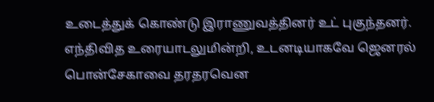உடைத்துக் கொண்டு இராணுவத்தினர் உட் புகுந்தனர். எந்திவித உரையாடலுமின்றி, உடனடியாகவே ஜெனரல் பொன்சேகாவை தரதரவென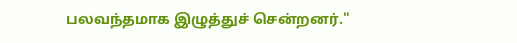பலவந்தமாக இழுத்துச் சென்றனர்."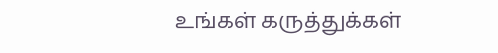உங்கள் கருத்துக்கள்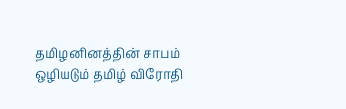தமிழனினத்தின் சாபம் ஒழியடும் தமிழ் விரோதி